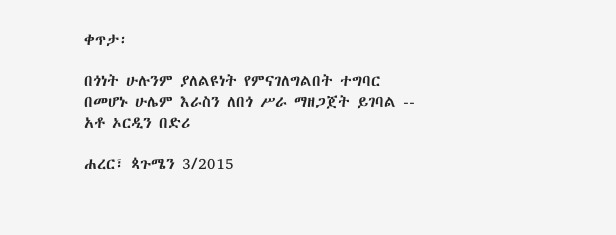ቀጥታ፡

በጎነት ሁሉንም ያለልዩነት የምናገለግልበት ተግባር በመሆኑ ሁሌም እራስን ለበጎ ሥራ ማዘጋጀት ይገባል -- አቶ ኦርዲን በድሪ

ሐረር፣ ጳጉሜን 3/2015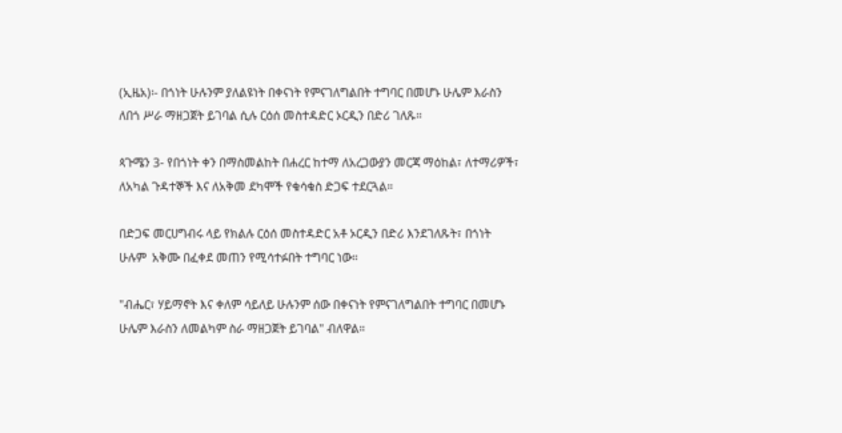(ኢዜአ)፡- በጎነት ሁሉንም ያለልዩነት በቀናነት የምናገለግልበት ተግባር በመሆኑ ሁሌም እራስን ለበጎ ሥራ ማዘጋጀት ይገባል ሲሉ ርዕሰ መስተዳድር ኦርዲን በድሪ ገለጹ።

ጳጉሜን 3- የበጎነት ቀን በማስመልከት በሐረር ከተማ ለአረጋውያን መርጃ ማዕከል፣ ለተማሪዎች፣ ለአካል ጉዳተኞች እና ለአቅመ ደካሞች የቁሳቁስ ድጋፍ ተደርጓል።

በድጋፍ መርሀግብሩ ላይ የክልሉ ርዕሰ መስተዳድር አቶ ኦርዲን በድሪ እንደገለጹት፣ በጎነት ሁሉም  አቅሙ በፈቀደ መጠን የሚሳተፉበት ተግባር ነው።

"ብሔር፣ ሃይማኖት እና ቀለም ሳይለይ ሁሉንም ሰው በቀናነት የምናገለግልበት ተግባር በመሆኑ ሁሌም እራስን ለመልካም ስራ ማዘጋጀት ይገባል" ብለዋል።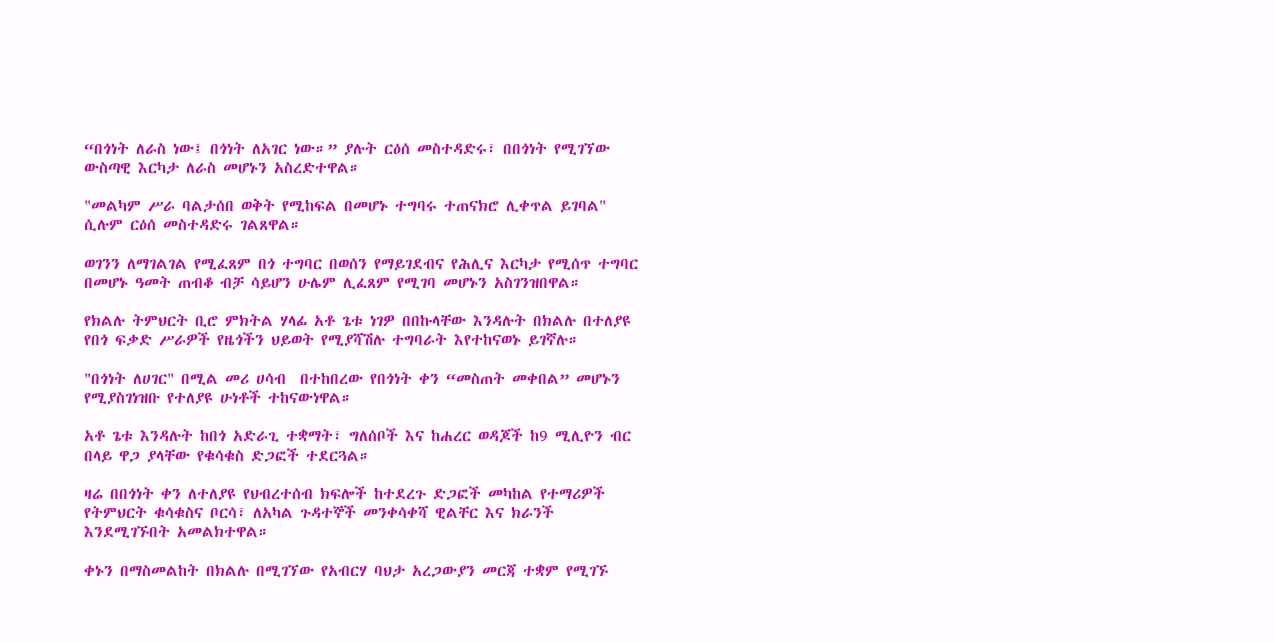“በጎነት ለራስ ነው፤ በጎነት ለአገር ነው።” ያሉት ርዕሰ መስተዳድሩ፣ በበጎነት የሚገኘው ውስጣዊ እርካታ ለራስ መሆኑን አስረድተዋል።

"መልካም ሥራ ባልታሰበ ወቅት የሚከፍል በመሆኑ ተግባሩ ተጠናክሮ ሊቀጥል ይገባል" ሲሉም ርዕሰ መስተዳድሩ ገልጸዋል።

ወገንን ለማገልገል የሚፈጸም በጎ ተግባር በወሰን የማይገደብና የሕሊና እርካታ የሚሰጥ ተግባር በመሆኑ ዓመት ጠብቆ ብቻ ሳይሆን ሁሌም ሊፈጸም የሚገባ መሆኑን አስገንዝበዋል።

የክልሉ ትምህርት ቢሮ ምክትል ሃላፊ አቶ ጌቱ ነገዎ በበኩላቸው እንዳሉት በክልሉ በተለያዩ የበጎ ፍቃድ ሥራዎች የዜጎችን ህይወት የሚያሻሽሉ ተግባራት እየተከናወኑ ይገኛሉ።

"በጎነት ለሀገር" በሚል መሪ ሀሳብ  በተከበረው የበጎነት ቀን “መስጠት መቀበል” መሆኑን የሚያስገነዝቡ የተለያዩ ሁነቶች ተከናውነዋል።

አቶ ጌቱ እንዳሉት ከበጎ አድራጊ ተቋማት፣ ግለሰቦች እና ከሐረር ወዳጆች ከ9 ሚሊዮን ብር በላይ ዋጋ ያላቸው የቁሳቁስ ድጋፎች ተደርጓል።

ዛሬ በበጎነት ቀን ለተለያዩ የህብረተሰብ ክፍሎች ከተደረጉ ድጋፎች መካከል የተማሪዎች የትምህርት ቁሳቁስና ቦርሳ፣ ለአካል ጉዳተኞች መንቀሳቀሻ ዊልቸር እና ክራንች እንደሚገኙበት አመልክተዋል።

ቀኑን በማስመልከት በክልሉ በሚገኘው የአብርሃ ባህታ አረጋውያን መርጃ ተቋም የሚገኙ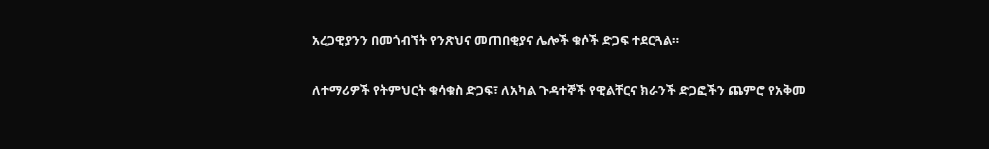አረጋዊያንን በመጎብኘት የንጽህና መጠበቂያና ሌሎች ቁሶች ድጋፍ ተደርጓል።

ለተማሪዎች የትምህርት ቁሳቁስ ድጋፍ፣ ለአካል ጉዳተኞች የዊልቸርና ክራንች ድጋፎችን ጨምሮ የአቅመ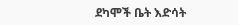ደካሞች ቤት እድሳት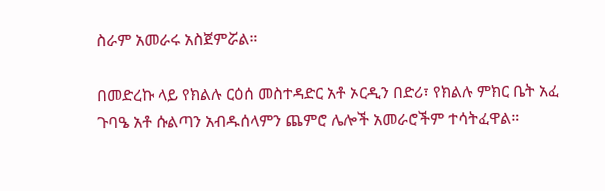ስራም አመራሩ አስጀምሯል።

በመድረኩ ላይ የክልሉ ርዕሰ መስተዳድር አቶ ኦርዲን በድሪ፣ የክልሉ ምክር ቤት አፈ ጉባዔ አቶ ሱልጣን አብዱሰላምን ጨምሮ ሌሎች አመራሮችም ተሳትፈዋል።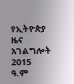የኢትዮጵያ ዜና አገልግሎት
2015
ዓ.ም